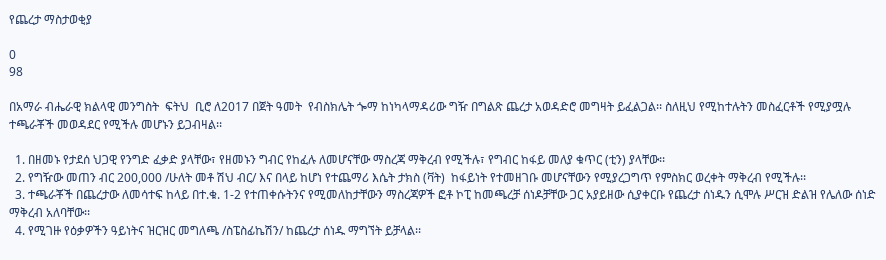የጨረታ ማስታወቂያ

0
98

በአማራ ብሔራዊ ክልላዊ መንግስት  ፍትህ  ቢሮ ለ2017 በጀት ዓመት  የብስክሌት ጐማ ከነካላማዳሪው ግዥ በግልጽ ጨረታ አወዳድሮ መግዛት ይፈልጋል፡፡ ስለዚህ የሚከተሉትን መስፈርቶች የሚያሟሉ ተጫራቾች መወዳደር የሚችሉ መሆኑን ይጋብዛል፡፡

  1. በዘመኑ የታደሰ ህጋዊ የንግድ ፈቃድ ያላቸው፣ የዘመኑን ግብር የከፈሉ ለመሆናቸው ማስረጃ ማቅረብ የሚችሉ፣ የግብር ከፋይ መለያ ቁጥር (ቲን) ያላቸው፡፡
  2. የግዥው መጠን ብር 200,000 /ሁለት መቶ ሽህ ብር/ እና በላይ ከሆነ የተጨማሪ እሴት ታክስ (ቫት)  ከፋይነት የተመዘገቡ መሆናቸውን የሚያረጋግጥ የምስክር ወረቀት ማቅረብ የሚችሉ፡፡
  3. ተጫራቾች በጨረታው ለመሳተፍ ከላይ በተ.ቁ. 1-2 የተጠቀሱትንና የሚመለከታቸውን ማስረጃዎች ፎቶ ኮፒ ከመጫረቻ ሰነዶቻቸው ጋር አያይዘው ሲያቀርቡ የጨረታ ሰነዱን ሲሞሉ ሥርዝ ድልዝ የሌለው ሰነድ ማቅረብ አለባቸው፡፡
  4. የሚገዙ የዕቃዎችን ዓይነትና ዝርዝር መግለጫ /ስፔስፊኬሽን/ ከጨረታ ሰነዱ ማግኘት ይቻላል፡፡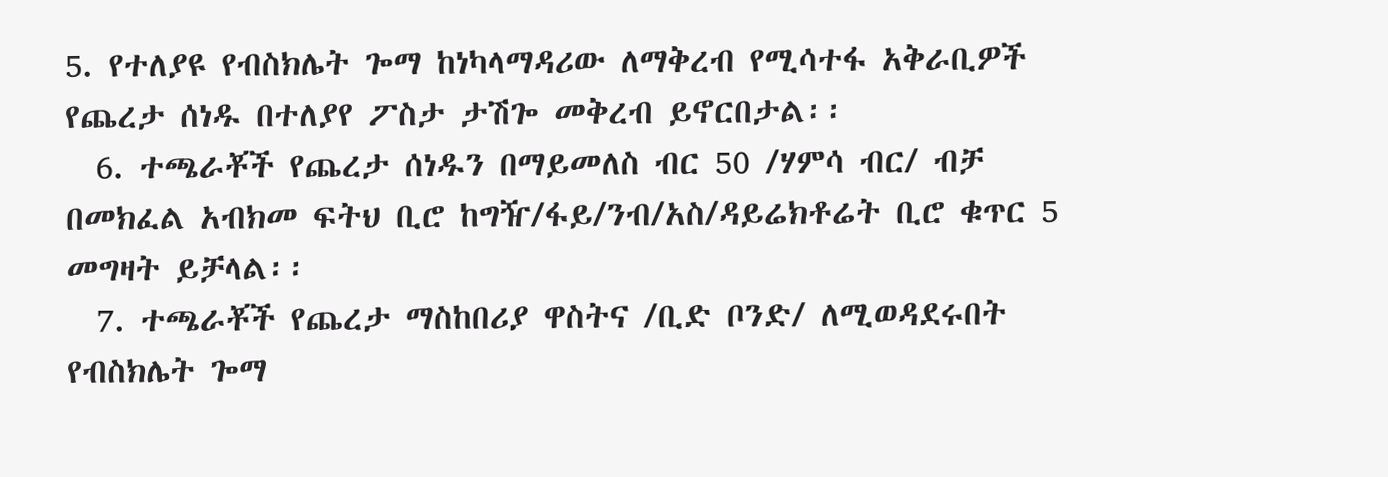5. የተለያዩ የብስክሌት ጐማ ከነካላማዳሪው ለማቅረብ የሚሳተፋ አቅራቢዎች የጨረታ ሰነዱ በተለያየ ፖስታ ታሽጐ መቅረብ ይኖርበታል፡፡
  6. ተጫራቾች የጨረታ ሰነዱን በማይመለስ ብር 50 /ሃምሳ ብር/ ብቻ በመክፈል አብክመ ፍትህ ቢሮ ከግዥ/ፋይ/ንብ/አስ/ዳይሬክቶሬት ቢሮ ቁጥር 5 መግዛት ይቻላል፡፡
  7. ተጫራቾች የጨረታ ማስከበሪያ ዋስትና /ቢድ ቦንድ/ ለሚወዳደሩበት የብስክሌት ጐማ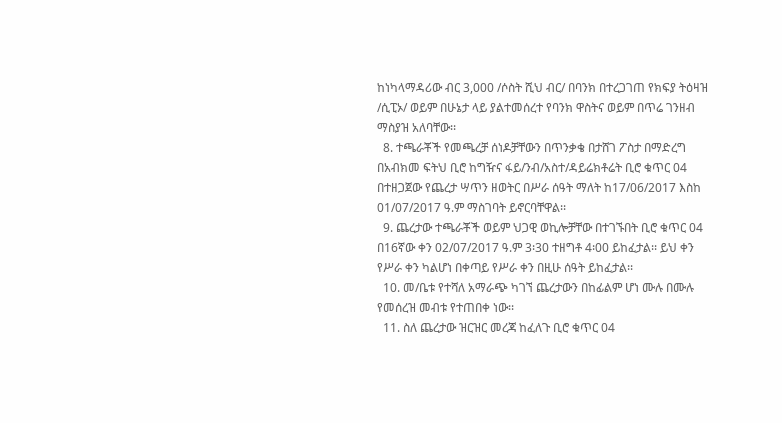ከነካላማዳሪው ብር 3,000 /ሶስት ሺህ ብር/ በባንክ በተረጋገጠ የክፍያ ትዕዛዝ /ሲፒኦ/ ወይም በሁኔታ ላይ ያልተመሰረተ የባንክ ዋስትና ወይም በጥሬ ገንዘብ ማስያዝ አለባቸው፡፡
  8. ተጫራቾች የመጫረቻ ሰነዶቻቸውን በጥንቃቄ በታሸገ ፖስታ በማድረግ በአብክመ ፍትህ ቢሮ ከግዥና ፋይ/ንብ/አስተ/ዳይሬክቶሬት ቢሮ ቁጥር 04 በተዘጋጀው የጨረታ ሣጥን ዘወትር በሥራ ሰዓት ማለት ከ17/06/2017 እስከ 01/07/2017 ዓ.ም ማስገባት ይኖርባቸዋል፡፡
  9. ጨረታው ተጫራቾች ወይም ህጋዊ ወኪሎቻቸው በተገኙበት ቢሮ ቁጥር 04 በ16ኛው ቀን 02/07/2017 ዓ.ም 3፡30 ተዘግቶ 4፡00 ይከፈታል፡፡ ይህ ቀን የሥራ ቀን ካልሆነ በቀጣይ የሥራ ቀን በዚሁ ሰዓት ይከፈታል፡፡
  10. መ/ቤቱ የተሻለ አማራጭ ካገኘ ጨረታውን በከፊልም ሆነ ሙሉ በሙሉ የመሰረዝ መብቱ የተጠበቀ ነው፡፡
  11. ስለ ጨረታው ዝርዝር መረጃ ከፈለጉ ቢሮ ቁጥር 04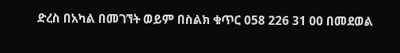ድረስ በአካል በመገኘት ወይም በስልክ ቁጥር 058 226 31 00 በመደወል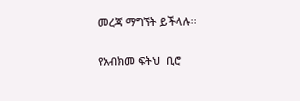መረጃ ማግኘት ይችላሉ፡፡

የአብክመ ፍትህ  ቢሮ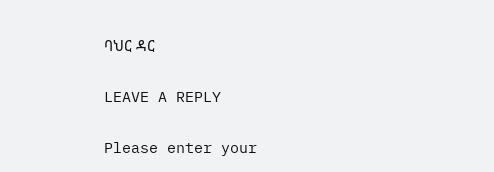ባህር ዳር

LEAVE A REPLY

Please enter your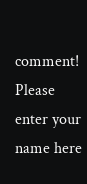comment!
Please enter your name here